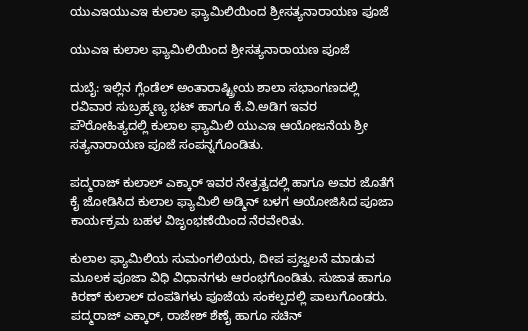ಯುಎಇಯುಎಇ ಕುಲಾಲ ಫ್ಯಾಮಿಲಿಯಿಂದ ಶ್ರೀಸತ್ಯನಾರಾಯಣ ಪೂಜೆ

ಯುಎಇ ಕುಲಾಲ ಫ್ಯಾಮಿಲಿಯಿಂದ ಶ್ರೀಸತ್ಯನಾರಾಯಣ ಪೂಜೆ

ದುಬೈ: ಇಲ್ಲಿನ ಗ್ಲೆಂಡೆಲ್ ಅಂತಾರಾಷ್ಟ್ರೀಯ ಶಾಲಾ ಸಭಾಂಗಣದಲ್ಲಿ ರವಿವಾರ ಸುಬ್ರಹ್ಮಣ್ಯ ಭಟ್ ಹಾಗೂ ಕೆ.ವಿ.ಅಡಿಗ ಇವರ ಪೌರೋಹಿತ್ಯದಲ್ಲಿ ಕುಲಾಲ ಫ್ಯಾಮಿಲಿ ಯುಎಇ ಆಯೋಜನೆಯ ಶ್ರೀ ಸತ್ಯನಾರಾಯಣ ಪೂಜೆ ಸಂಪನ್ನಗೊಂಡಿತು.

ಪದ್ಮರಾಜ್ ಕುಲಾಲ್ ಎಕ್ಕಾರ್ ಇವರ ನೇತ್ರತ್ವದಲ್ಲಿ ಹಾಗೂ ಅವರ ಜೊತೆಗೆ ಕೈ ಜೋಡಿಸಿದ ಕುಲಾಲ ಫ್ಯಾಮಿಲಿ ಅಡ್ಮಿನ್ ಬಳಗ ಆಯೋಜಿಸಿದ ಪೂಜಾ ಕಾರ್ಯಕ್ರಮ ಬಹಳ ವಿಜೃಂಭಣೆಯಿಂದ ನೆರವೇರಿತು.

ಕುಲಾಲ ಫ್ಯಾಮಿಲಿಯ ಸುಮಂಗಲಿಯರು, ದೀಪ ಪ್ರಜ್ವಲನೆ ಮಾಡುವ ಮೂಲಕ ಪೂಜಾ ವಿಧಿ ವಿಧಾನಗಳು ಆರಂಭಗೊಂಡಿತು. ಸುಜಾತ ಹಾಗೂ ಕಿರಣ್ ಕುಲಾಲ್ ದಂಪತಿಗಳು ಪೂಜೆಯ ಸಂಕಲ್ಪದಲ್ಲಿ ಪಾಲುಗೊಂಡರು. ಪದ್ಮರಾಜ್ ಎಕ್ಕಾರ್, ರಾಜೇಶ್ ಶೆಣೈ ಹಾಗೂ ಸಚಿನ್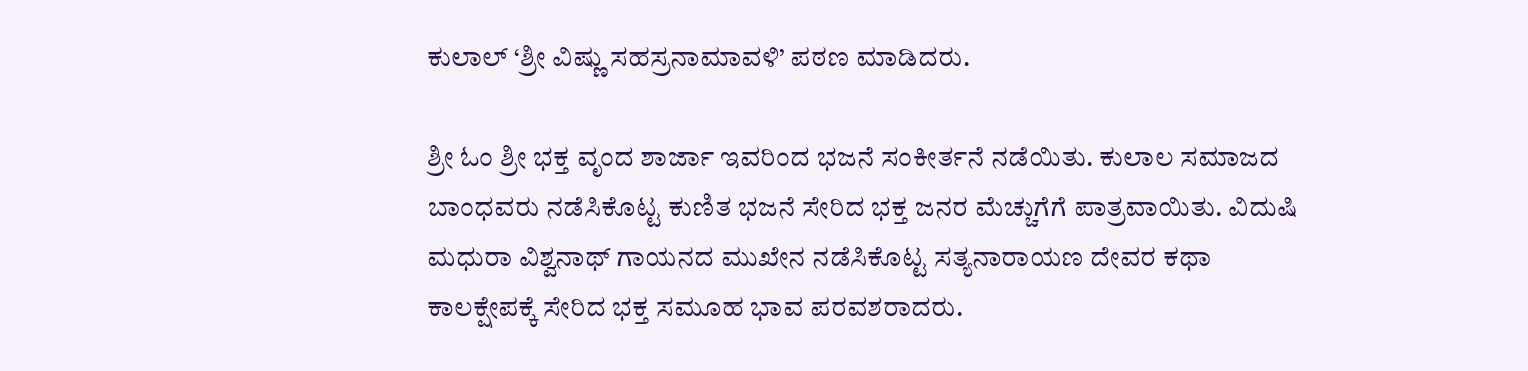ಕುಲಾಲ್ ‘ಶ್ರೀ ವಿಷ್ಣು ಸಹಸ್ರನಾಮಾವಳಿ’ ಪಠಣ ಮಾಡಿದರು.

ಶ್ರೀ ಓಂ ಶ್ರೀ ಭಕ್ತ ವೃಂದ ಶಾರ್ಜಾ ಇವರಿಂದ ಭಜನೆ ಸಂಕೀರ್ತನೆ ನಡೆಯಿತು. ಕುಲಾಲ ಸಮಾಜದ ಬಾಂಧವರು ನಡೆಸಿಕೊಟ್ಟ ಕುಣಿತ ಭಜನೆ ಸೇರಿದ ಭಕ್ತ ಜನರ ಮೆಚ್ಚುಗೆಗೆ ಪಾತ್ರವಾಯಿತು. ವಿದುಷಿ ಮಧುರಾ ವಿಶ್ವನಾಥ್ ಗಾಯನದ ಮುಖೇನ ನಡೆಸಿಕೊಟ್ಟ ಸತ್ಯನಾರಾಯಣ ದೇವರ ಕಥಾ ಕಾಲಕ್ಷೇಪಕ್ಕೆ ಸೇರಿದ ಭಕ್ತ ಸಮೂಹ ಭಾವ ಪರವಶರಾದರು.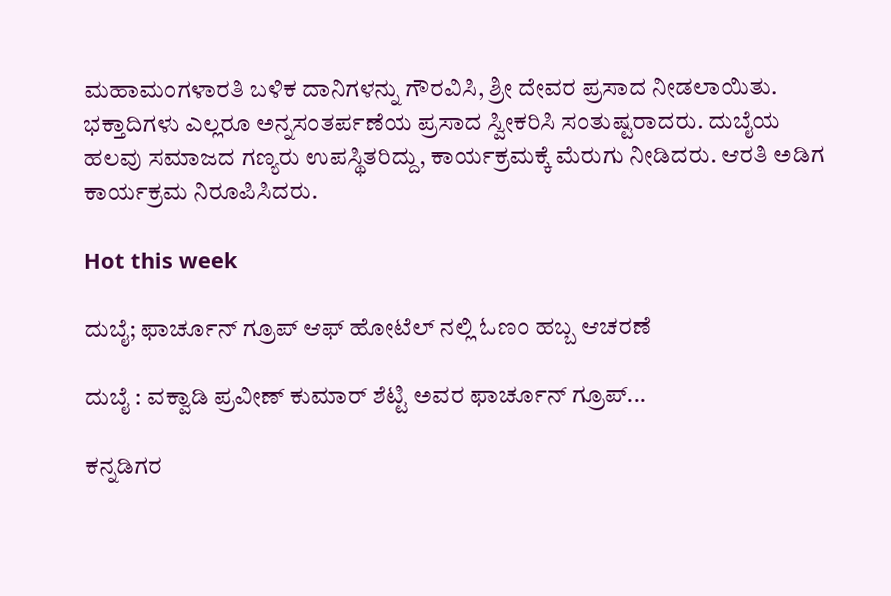ಮಹಾಮಂಗಳಾರತಿ ಬಳಿಕ ದಾನಿಗಳನ್ನು ಗೌರವಿಸಿ, ಶ್ರೀ ದೇವರ ಪ್ರಸಾದ ನೀಡಲಾಯಿತು. ಭಕ್ತಾದಿಗಳು ಎಲ್ಲರೂ ಅನ್ನಸಂತರ್ಪಣೆಯ ಪ್ರಸಾದ ಸ್ವೀಕರಿಸಿ ಸಂತುಷ್ಟರಾದರು. ದುಬೈಯ ಹಲವು ಸಮಾಜದ ಗಣ್ಯರು ಉಪಸ್ಥಿತರಿದ್ದು, ಕಾರ್ಯಕ್ರಮಕ್ಕೆ ಮೆರುಗು ನೀಡಿದರು. ಆರತಿ ಅಡಿಗ ಕಾರ್ಯಕ್ರಮ ನಿರೂಪಿಸಿದರು.

Hot this week

ದುಬೈ; ಫಾರ್ಚೂನ್ ಗ್ರೂಪ್ ಆಫ್ ಹೋಟೆಲ್ ನಲ್ಲಿ ಓಣಂ ಹಬ್ಬ ಆಚರಣೆ

ದುಬೈ : ವಕ್ವಾಡಿ ಪ್ರವೀಣ್ ಕುಮಾರ್ ಶೆಟ್ಟಿ ಅವರ ಫಾರ್ಚೂನ್ ಗ್ರೂಪ್...

ಕನ್ನಡಿಗರ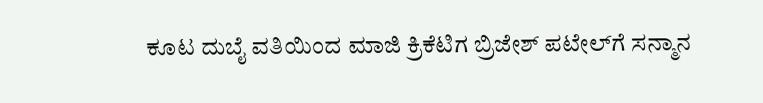ಕೂಟ ದುಬೈ ವತಿಯಿಂದ ಮಾಜಿ ಕ್ರಿಕೆಟಿಗ ಬ್ರಿಜೇಶ್ ಪಟೇಲ್‌ಗೆ ಸನ್ಮಾನ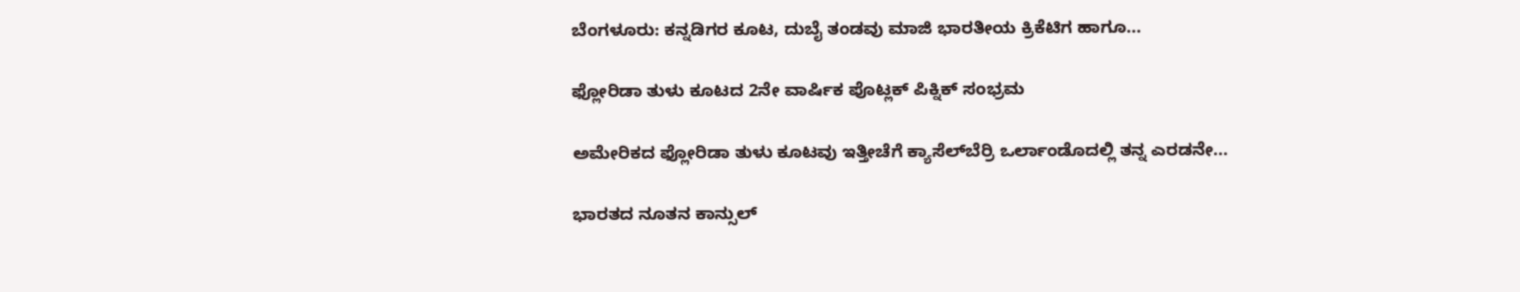ಬೆಂಗಳೂರು: ಕನ್ನಡಿಗರ ಕೂಟ, ದುಬೈ ತಂಡವು ಮಾಜಿ ಭಾರತೀಯ ಕ್ರಿಕೆಟಿಗ ಹಾಗೂ...

ಫ್ಲೋರಿಡಾ ತುಳು ಕೂಟದ 2ನೇ ವಾರ್ಷಿಕ ಪೊಟ್ಲಕ್ ಪಿಕ್ನಿಕ್ ಸಂಭ್ರಮ

ಅಮೇರಿಕದ ಫ್ಲೋರಿಡಾ ತುಳು ಕೂಟವು ಇತ್ತೀಚೆಗೆ ಕ್ಯಾಸೆಲ್‌ಬೆರ್ರಿ ಒರ್ಲಾಂಡೊದಲ್ಲಿ ತನ್ನ ಎರಡನೇ...

ಭಾರತದ ನೂತನ ಕಾನ್ಸುಲ್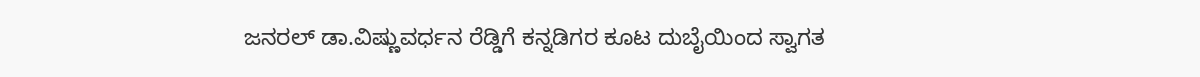ಜನರಲ್ ಡಾ.ವಿಷ್ಣುವರ್ಧನ ರೆಡ್ಡಿಗೆ ಕನ್ನಡಿಗರ ಕೂಟ ದುಬೈಯಿಂದ ಸ್ವಾಗತ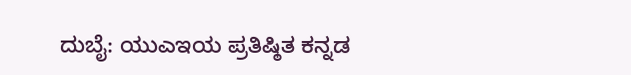ದುಬೈ: ಯುಎಇಯ ಪ್ರತಿಷ್ಠಿತ ಕನ್ನಡ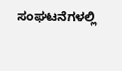ಸಂಘಟನೆಗಳಲ್ಲಿ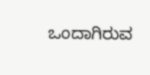ಒಂದಾಗಿರುವ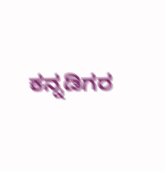ಕನ್ನಡಿಗರ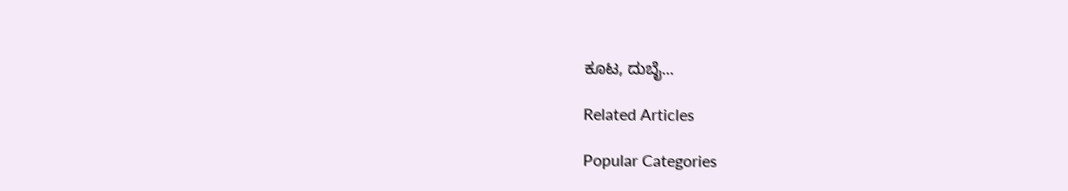ಕೂಟ, ದುಬೈ...

Related Articles

Popular Categories